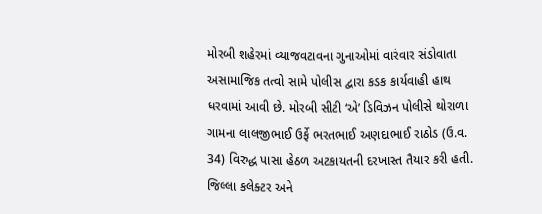મોરબી શહેરમાં વ્યાજવટાવના ગુનાઓમાં વારંવાર સંડોવાતા અસામાજિક તત્વો સામે પોલીસ દ્વારા કડક કાર્યવાહી હાથ ધરવામાં આવી છે. મોરબી સીટી ‘એ’ ડિવિઝન પોલીસે થોરાળા ગામના લાલજીભાઈ ઉર્ફે ભરતભાઈ અણદાભાઈ રાઠોડ (ઉ.વ. 34) વિરુદ્ધ પાસા હેઠળ અટકાયતની દરખાસ્ત તૈયાર કરી હતી. જિલ્લા કલેક્ટર અને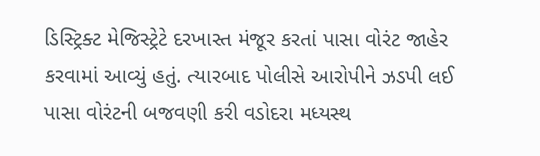ડિસ્ટ્રિક્ટ મેજિસ્ટ્રેટે દરખાસ્ત મંજૂર કરતાં પાસા વોરંટ જાહેર કરવામાં આવ્યું હતું. ત્યારબાદ પોલીસે આરોપીને ઝડપી લઈ પાસા વોરંટની બજવણી કરી વડોદરા મધ્યસ્થ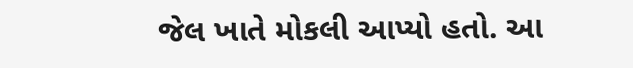જેલ ખાતે મોકલી આપ્યો હતો. આ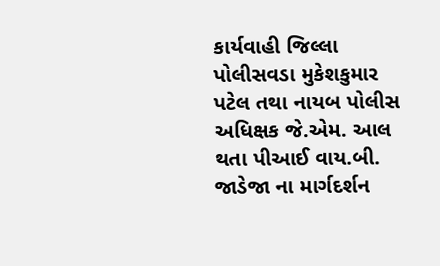કાર્યવાહી જિલ્લા પોલીસવડા મુકેશકુમાર પટેલ તથા નાયબ પોલીસ અધિક્ષક જે.એમ. આલ થતા પીઆઈ વાય.બી. જાડેજા ના માર્ગદર્શન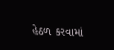હેઠળ કરવામાં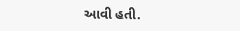આવી હતી.